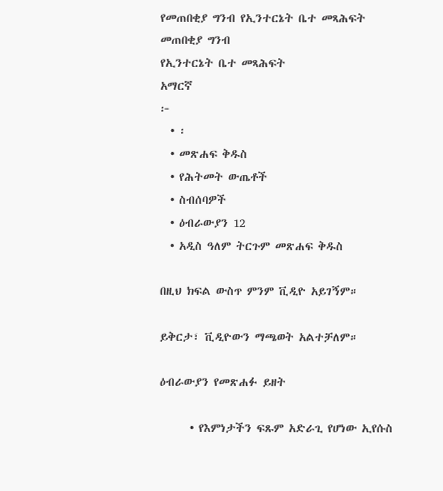የመጠበቂያ ግንብ የኢንተርኔት ቤተ መጻሕፍት
መጠበቂያ ግንብ
የኢንተርኔት ቤተ መጻሕፍት
አማርኛ
፦
  • ፡
  • መጽሐፍ ቅዱስ
  • የሕትመት ውጤቶች
  • ስብሰባዎች
  • ዕብራውያን 12
  • አዲስ ዓለም ትርጉም መጽሐፍ ቅዱስ

በዚህ ክፍል ውስጥ ምንም ቪዲዮ አይገኝም።

ይቅርታ፣ ቪዲዮውን ማጫወት አልተቻለም።

ዕብራውያን የመጽሐፉ ይዘት

      • የእምነታችን ፍጹም አድራጊ የሆነው ኢየሱስ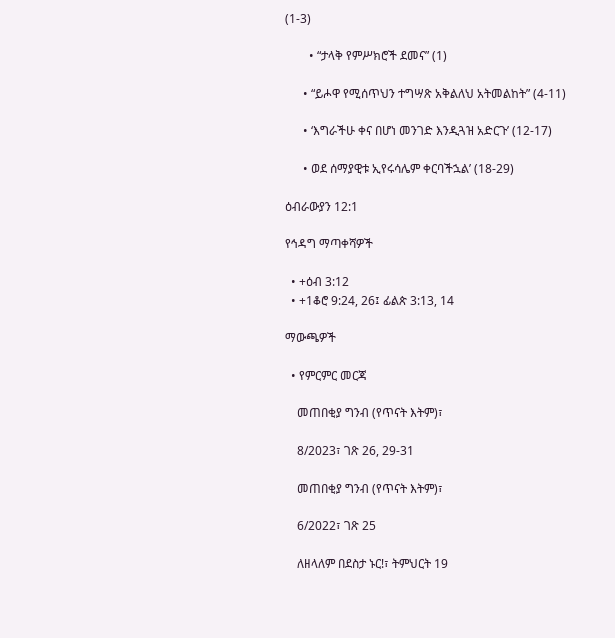(1-3)

        • “ታላቅ የምሥክሮች ደመና” (1)

      • “ይሖዋ የሚሰጥህን ተግሣጽ አቅልለህ አትመልከት” (4-11)

      • ‘እግራችሁ ቀና በሆነ መንገድ እንዲጓዝ አድርጉ’ (12-17)

      • ወደ ሰማያዊቱ ኢየሩሳሌም ቀርባችኋል’ (18-29)

ዕብራውያን 12:1

የኅዳግ ማጣቀሻዎች

  • +ዕብ 3:12
  • +1ቆሮ 9:24, 26፤ ፊልጵ 3:13, 14

ማውጫዎች

  • የምርምር መርጃ

    መጠበቂያ ግንብ (የጥናት እትም)፣

    8/2023፣ ገጽ 26, 29-31

    መጠበቂያ ግንብ (የጥናት እትም)፣

    6/2022፣ ገጽ 25

    ለዘላለም በደስታ ኑር!፣ ትምህርት 19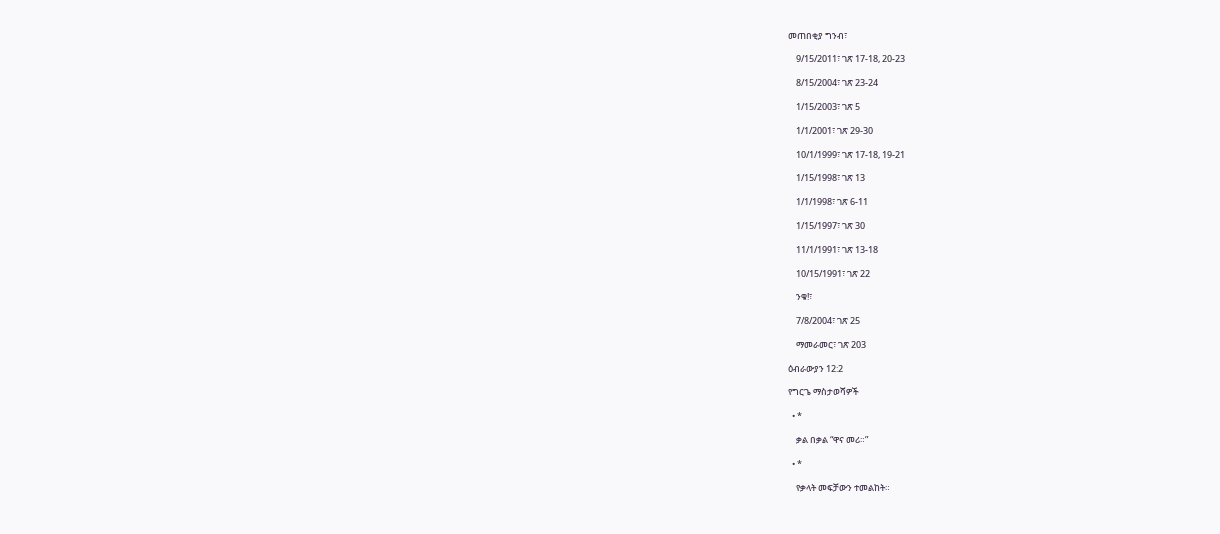መጠበቂያ ግንብ፣

    9/15/2011፣ ገጽ 17-18, 20-23

    8/15/2004፣ ገጽ 23-24

    1/15/2003፣ ገጽ 5

    1/1/2001፣ ገጽ 29-30

    10/1/1999፣ ገጽ 17-18, 19-21

    1/15/1998፣ ገጽ 13

    1/1/1998፣ ገጽ 6-11

    1/15/1997፣ ገጽ 30

    11/1/1991፣ ገጽ 13-18

    10/15/1991፣ ገጽ 22

    ንቁ!፣

    7/8/2004፣ ገጽ 25

    ማመራመር፣ ገጽ 203

ዕብራውያን 12:2

የግርጌ ማስታወሻዎች

  • *

    ቃል በቃል “ዋና መሪ።”

  • *

    የቃላት መፍቻውን ተመልከት።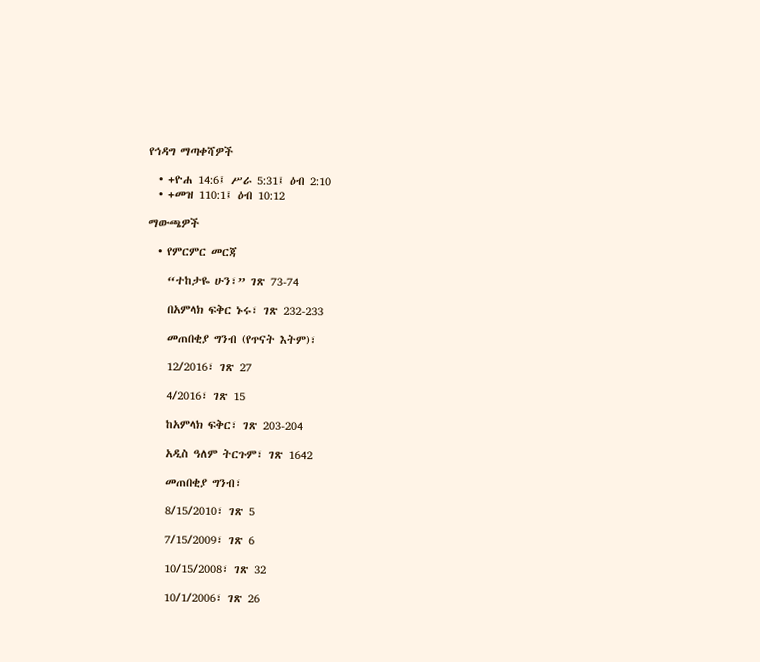የኅዳግ ማጣቀሻዎች

  • +ዮሐ 14:6፤ ሥራ 5:31፤ ዕብ 2:10
  • +መዝ 110:1፤ ዕብ 10:12

ማውጫዎች

  • የምርምር መርጃ

    “ተከታዬ ሁን፣” ገጽ 73-74

    በአምላክ ፍቅር ኑሩ፣ ገጽ 232-233

    መጠበቂያ ግንብ (የጥናት እትም)፣

    12/2016፣ ገጽ 27

    4/2016፣ ገጽ 15

    ከአምላክ ፍቅር፣ ገጽ 203-204

    አዲስ ዓለም ትርጉም፣ ገጽ 1642

    መጠበቂያ ግንብ፣

    8/15/2010፣ ገጽ 5

    7/15/2009፣ ገጽ 6

    10/15/2008፣ ገጽ 32

    10/1/2006፣ ገጽ 26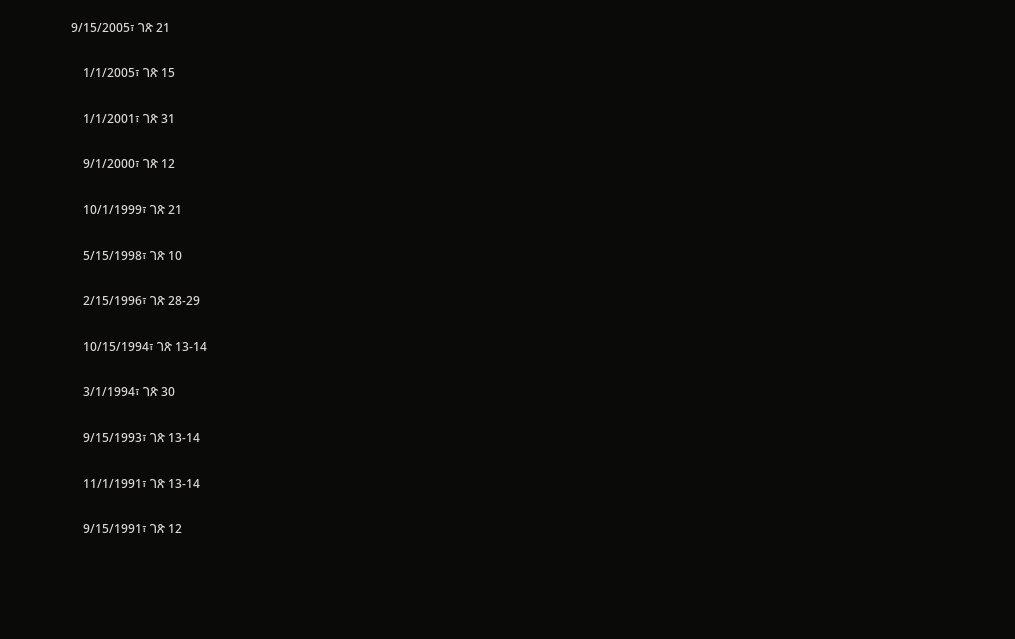9/15/2005፣ ገጽ 21

    1/1/2005፣ ገጽ 15

    1/1/2001፣ ገጽ 31

    9/1/2000፣ ገጽ 12

    10/1/1999፣ ገጽ 21

    5/15/1998፣ ገጽ 10

    2/15/1996፣ ገጽ 28-29

    10/15/1994፣ ገጽ 13-14

    3/1/1994፣ ገጽ 30

    9/15/1993፣ ገጽ 13-14

    11/1/1991፣ ገጽ 13-14

    9/15/1991፣ ገጽ 12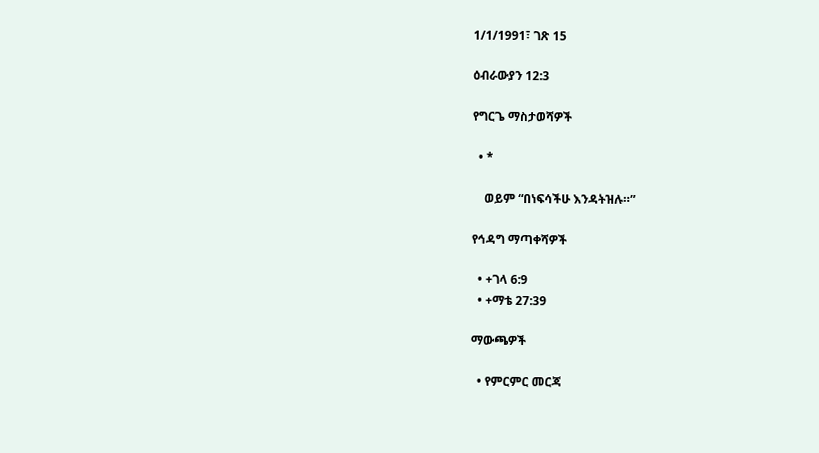1/1/1991፣ ገጽ 15

ዕብራውያን 12:3

የግርጌ ማስታወሻዎች

  • *

    ወይም “በነፍሳችሁ እንዳትዝሉ።”

የኅዳግ ማጣቀሻዎች

  • +ገላ 6:9
  • +ማቴ 27:39

ማውጫዎች

  • የምርምር መርጃ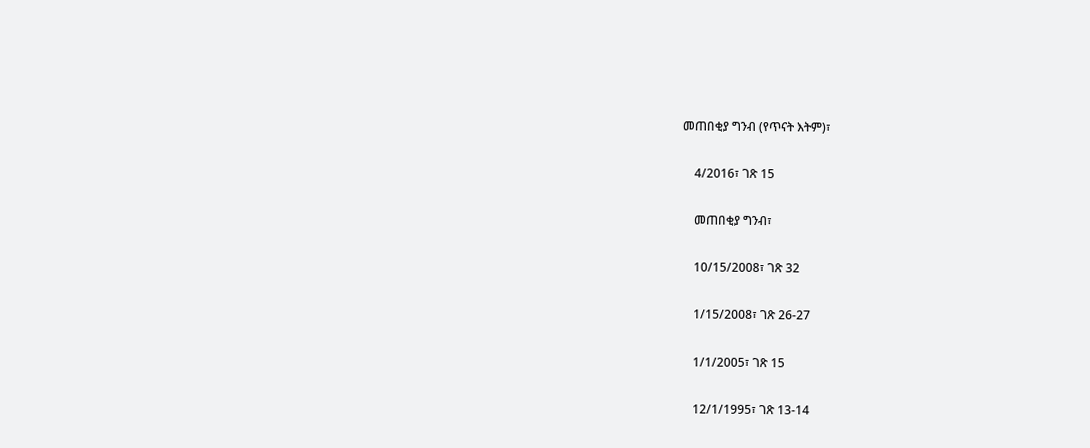መጠበቂያ ግንብ (የጥናት እትም)፣

    4/2016፣ ገጽ 15

    መጠበቂያ ግንብ፣

    10/15/2008፣ ገጽ 32

    1/15/2008፣ ገጽ 26-27

    1/1/2005፣ ገጽ 15

    12/1/1995፣ ገጽ 13-14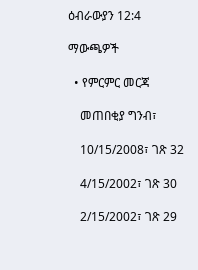ዕብራውያን 12:4

ማውጫዎች

  • የምርምር መርጃ

    መጠበቂያ ግንብ፣

    10/15/2008፣ ገጽ 32

    4/15/2002፣ ገጽ 30

    2/15/2002፣ ገጽ 29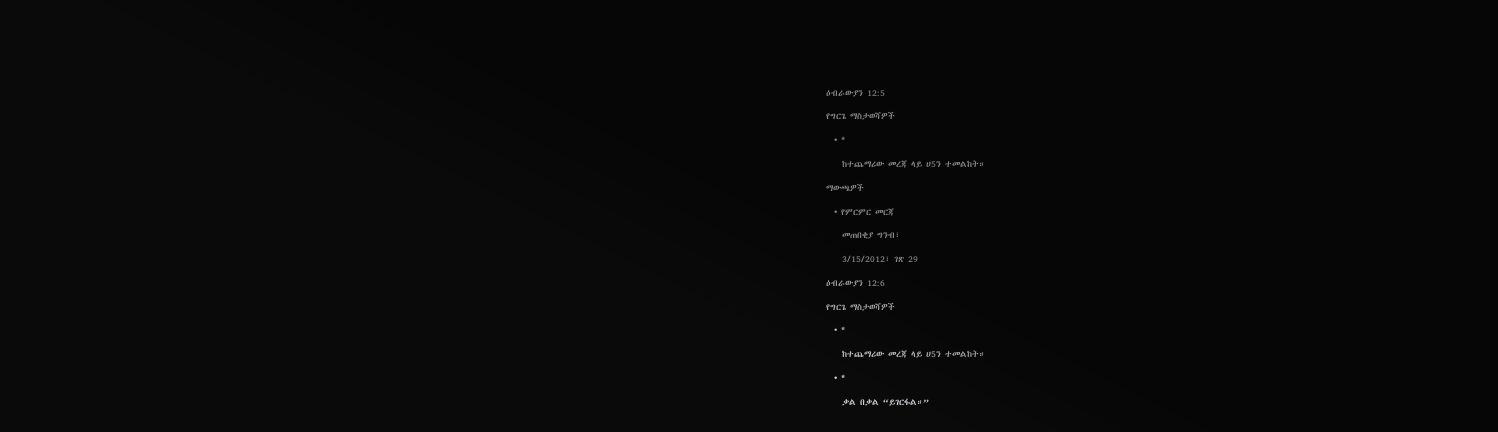ዕብራውያን 12:5

የግርጌ ማስታወሻዎች

  • *

    ከተጨማሪው መረጃ ላይ ሀ5ን ተመልከት።

ማውጫዎች

  • የምርምር መርጃ

    መጠበቂያ ግንብ፣

    3/15/2012፣ ገጽ 29

ዕብራውያን 12:6

የግርጌ ማስታወሻዎች

  • *

    ከተጨማሪው መረጃ ላይ ሀ5ን ተመልከት።

  • *

    ቃል በቃል “ይገርፋል።”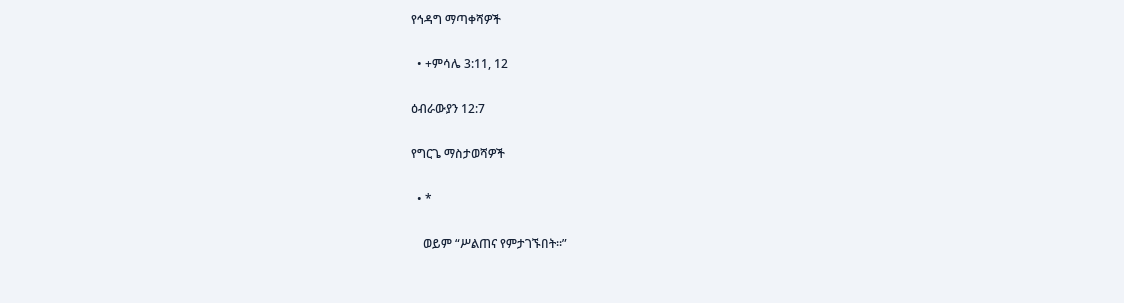የኅዳግ ማጣቀሻዎች

  • +ምሳሌ 3:11, 12

ዕብራውያን 12:7

የግርጌ ማስታወሻዎች

  • *

    ወይም “ሥልጠና የምታገኙበት።”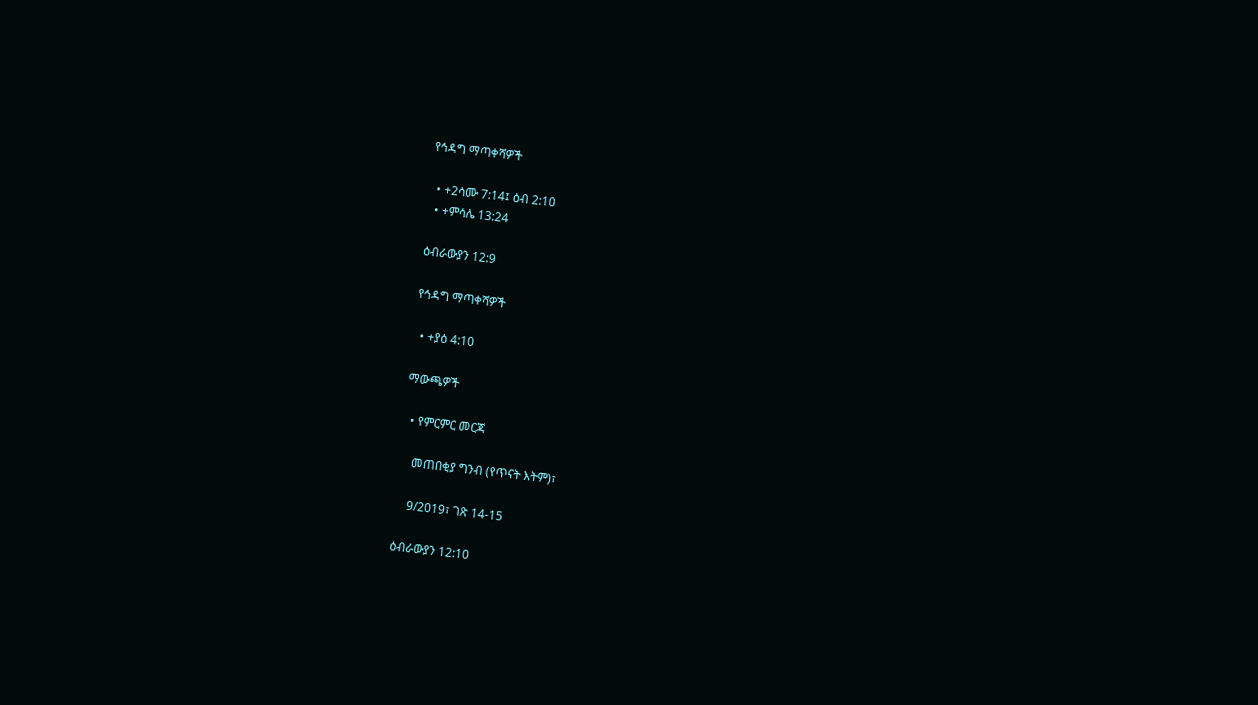የኅዳግ ማጣቀሻዎች

  • +2ሳሙ 7:14፤ ዕብ 2:10
  • +ምሳሌ 13:24

ዕብራውያን 12:9

የኅዳግ ማጣቀሻዎች

  • +ያዕ 4:10

ማውጫዎች

  • የምርምር መርጃ

    መጠበቂያ ግንብ (የጥናት እትም)፣

    9/2019፣ ገጽ 14-15

ዕብራውያን 12:10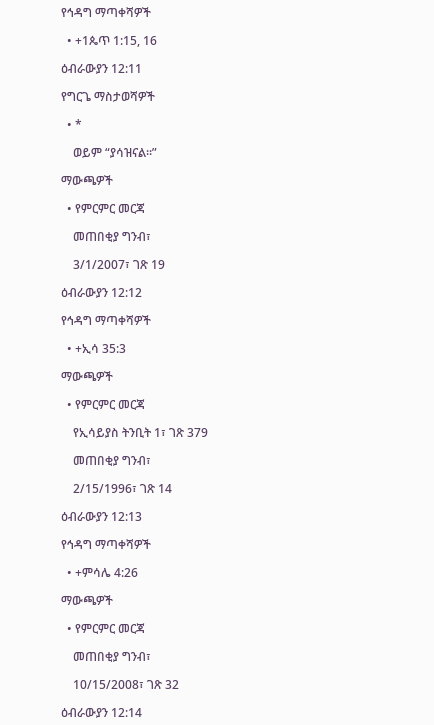የኅዳግ ማጣቀሻዎች

  • +1ጴጥ 1:15, 16

ዕብራውያን 12:11

የግርጌ ማስታወሻዎች

  • *

    ወይም “ያሳዝናል።”

ማውጫዎች

  • የምርምር መርጃ

    መጠበቂያ ግንብ፣

    3/1/2007፣ ገጽ 19

ዕብራውያን 12:12

የኅዳግ ማጣቀሻዎች

  • +ኢሳ 35:3

ማውጫዎች

  • የምርምር መርጃ

    የኢሳይያስ ትንቢት 1፣ ገጽ 379

    መጠበቂያ ግንብ፣

    2/15/1996፣ ገጽ 14

ዕብራውያን 12:13

የኅዳግ ማጣቀሻዎች

  • +ምሳሌ 4:26

ማውጫዎች

  • የምርምር መርጃ

    መጠበቂያ ግንብ፣

    10/15/2008፣ ገጽ 32

ዕብራውያን 12:14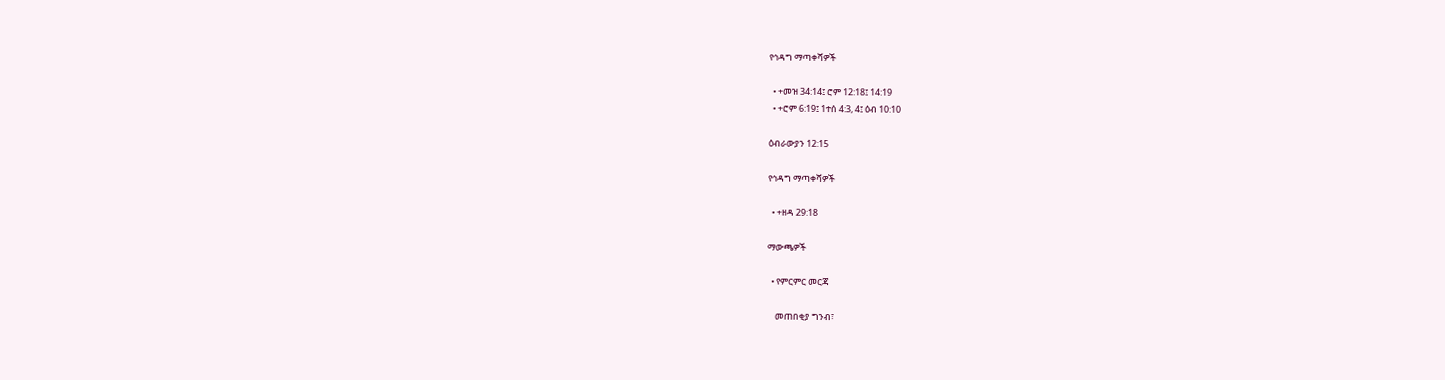የኅዳግ ማጣቀሻዎች

  • +መዝ 34:14፤ ሮም 12:18፤ 14:19
  • +ሮም 6:19፤ 1ተሰ 4:3, 4፤ ዕብ 10:10

ዕብራውያን 12:15

የኅዳግ ማጣቀሻዎች

  • +ዘዳ 29:18

ማውጫዎች

  • የምርምር መርጃ

    መጠበቂያ ግንብ፣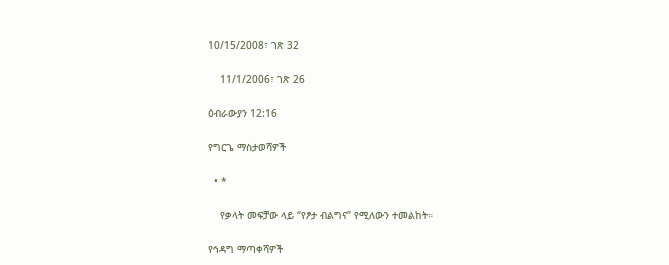10/15/2008፣ ገጽ 32

    11/1/2006፣ ገጽ 26

ዕብራውያን 12:16

የግርጌ ማስታወሻዎች

  • *

    የቃላት መፍቻው ላይ “የፆታ ብልግና” የሚለውን ተመልከት።

የኅዳግ ማጣቀሻዎች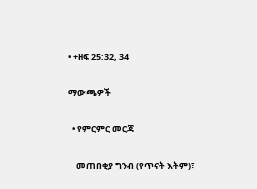• +ዘፍ 25:32, 34

ማውጫዎች

  • የምርምር መርጃ

    መጠበቂያ ግንብ (የጥናት እትም)፣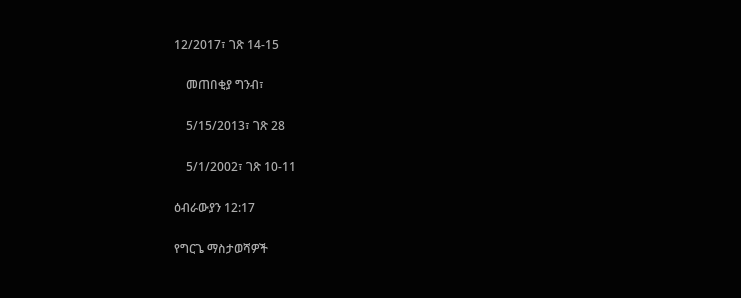12/2017፣ ገጽ 14-15

    መጠበቂያ ግንብ፣

    5/15/2013፣ ገጽ 28

    5/1/2002፣ ገጽ 10-11

ዕብራውያን 12:17

የግርጌ ማስታወሻዎች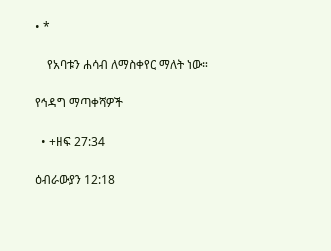• *

    የአባቱን ሐሳብ ለማስቀየር ማለት ነው።

የኅዳግ ማጣቀሻዎች

  • +ዘፍ 27:34

ዕብራውያን 12:18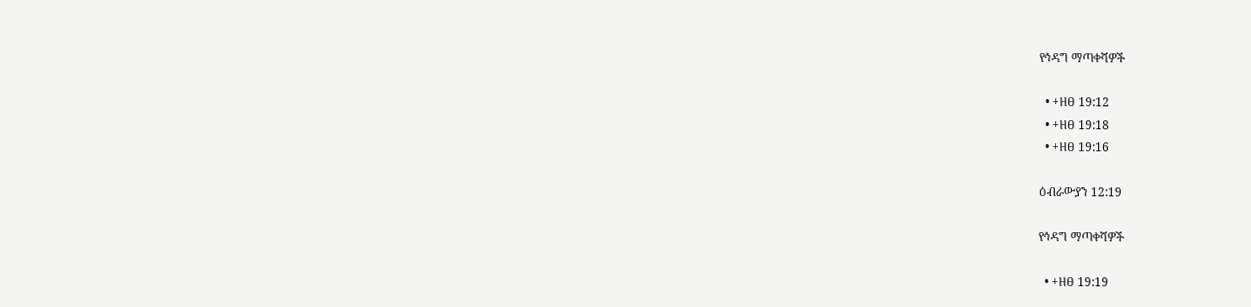የኅዳግ ማጣቀሻዎች

  • +ዘፀ 19:12
  • +ዘፀ 19:18
  • +ዘፀ 19:16

ዕብራውያን 12:19

የኅዳግ ማጣቀሻዎች

  • +ዘፀ 19:19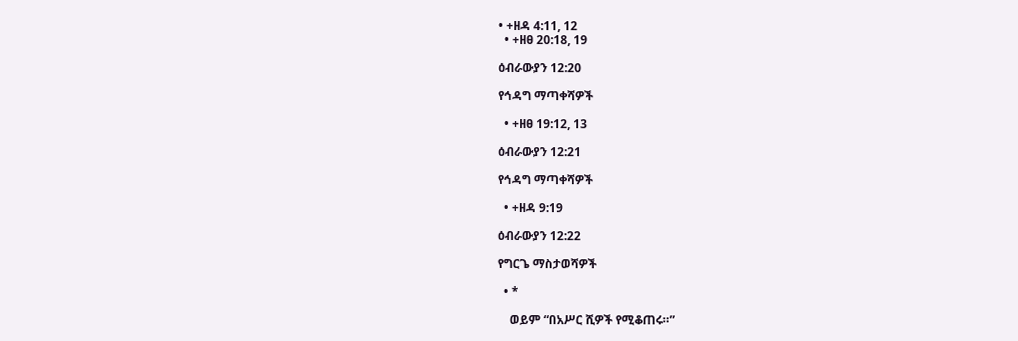• +ዘዳ 4:11, 12
  • +ዘፀ 20:18, 19

ዕብራውያን 12:20

የኅዳግ ማጣቀሻዎች

  • +ዘፀ 19:12, 13

ዕብራውያን 12:21

የኅዳግ ማጣቀሻዎች

  • +ዘዳ 9:19

ዕብራውያን 12:22

የግርጌ ማስታወሻዎች

  • *

    ወይም “በአሥር ሺዎች የሚቆጠሩ።”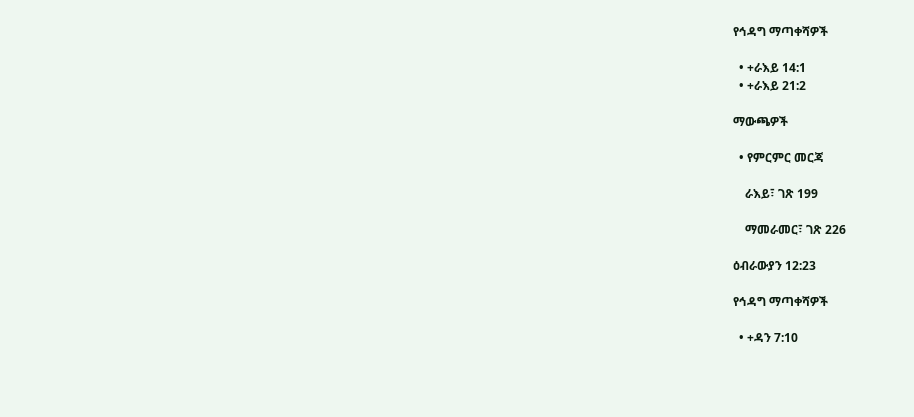የኅዳግ ማጣቀሻዎች

  • +ራእይ 14:1
  • +ራእይ 21:2

ማውጫዎች

  • የምርምር መርጃ

    ራእይ፣ ገጽ 199

    ማመራመር፣ ገጽ 226

ዕብራውያን 12:23

የኅዳግ ማጣቀሻዎች

  • +ዳን 7:10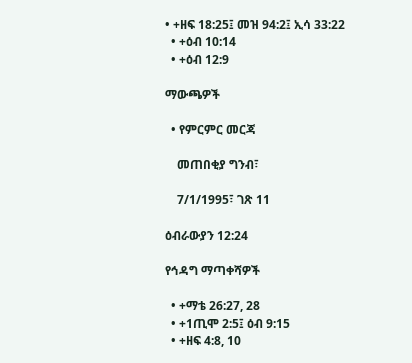• +ዘፍ 18:25፤ መዝ 94:2፤ ኢሳ 33:22
  • +ዕብ 10:14
  • +ዕብ 12:9

ማውጫዎች

  • የምርምር መርጃ

    መጠበቂያ ግንብ፣

    7/1/1995፣ ገጽ 11

ዕብራውያን 12:24

የኅዳግ ማጣቀሻዎች

  • +ማቴ 26:27, 28
  • +1ጢሞ 2:5፤ ዕብ 9:15
  • +ዘፍ 4:8, 10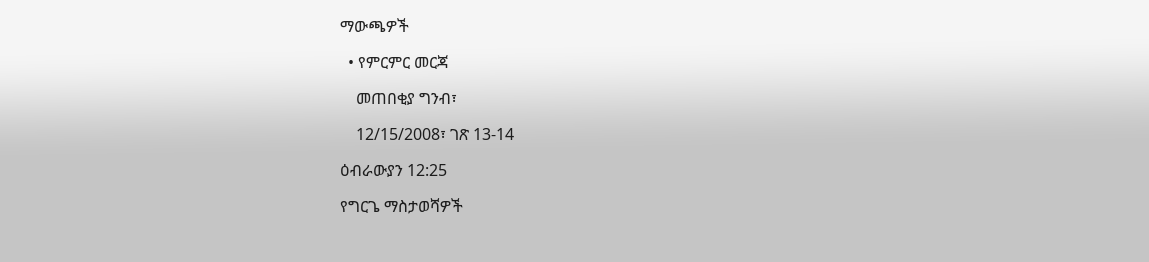ማውጫዎች

  • የምርምር መርጃ

    መጠበቂያ ግንብ፣

    12/15/2008፣ ገጽ 13-14

ዕብራውያን 12:25

የግርጌ ማስታወሻዎች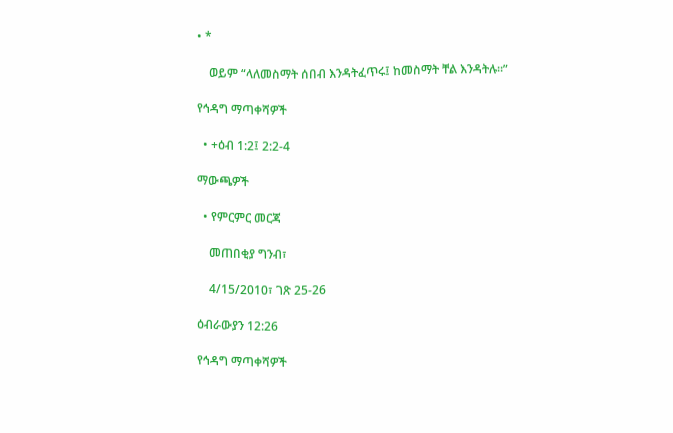• *

    ወይም “ላለመስማት ሰበብ እንዳትፈጥሩ፤ ከመስማት ቸል እንዳትሉ።”

የኅዳግ ማጣቀሻዎች

  • +ዕብ 1:2፤ 2:2-4

ማውጫዎች

  • የምርምር መርጃ

    መጠበቂያ ግንብ፣

    4/15/2010፣ ገጽ 25-26

ዕብራውያን 12:26

የኅዳግ ማጣቀሻዎች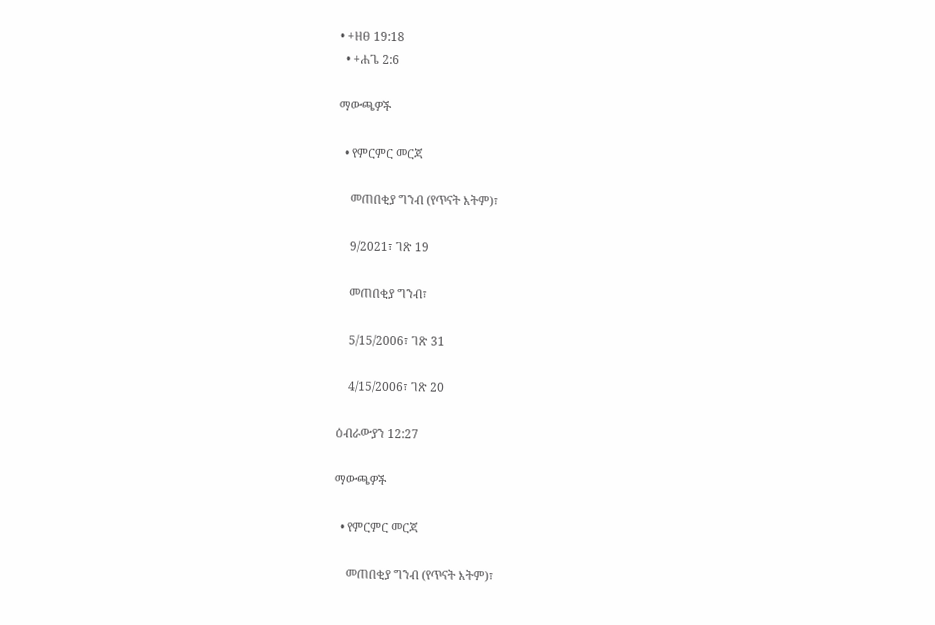• +ዘፀ 19:18
  • +ሐጌ 2:6

ማውጫዎች

  • የምርምር መርጃ

    መጠበቂያ ግንብ (የጥናት እትም)፣

    9/2021፣ ገጽ 19

    መጠበቂያ ግንብ፣

    5/15/2006፣ ገጽ 31

    4/15/2006፣ ገጽ 20

ዕብራውያን 12:27

ማውጫዎች

  • የምርምር መርጃ

    መጠበቂያ ግንብ (የጥናት እትም)፣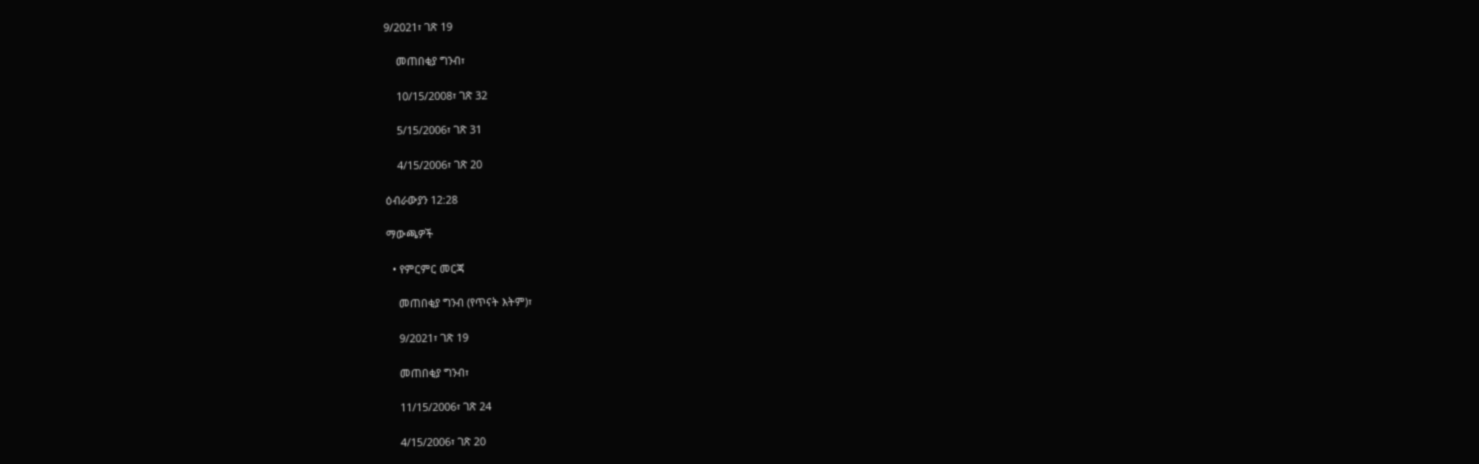9/2021፣ ገጽ 19

    መጠበቂያ ግንብ፣

    10/15/2008፣ ገጽ 32

    5/15/2006፣ ገጽ 31

    4/15/2006፣ ገጽ 20

ዕብራውያን 12:28

ማውጫዎች

  • የምርምር መርጃ

    መጠበቂያ ግንብ (የጥናት እትም)፣

    9/2021፣ ገጽ 19

    መጠበቂያ ግንብ፣

    11/15/2006፣ ገጽ 24

    4/15/2006፣ ገጽ 20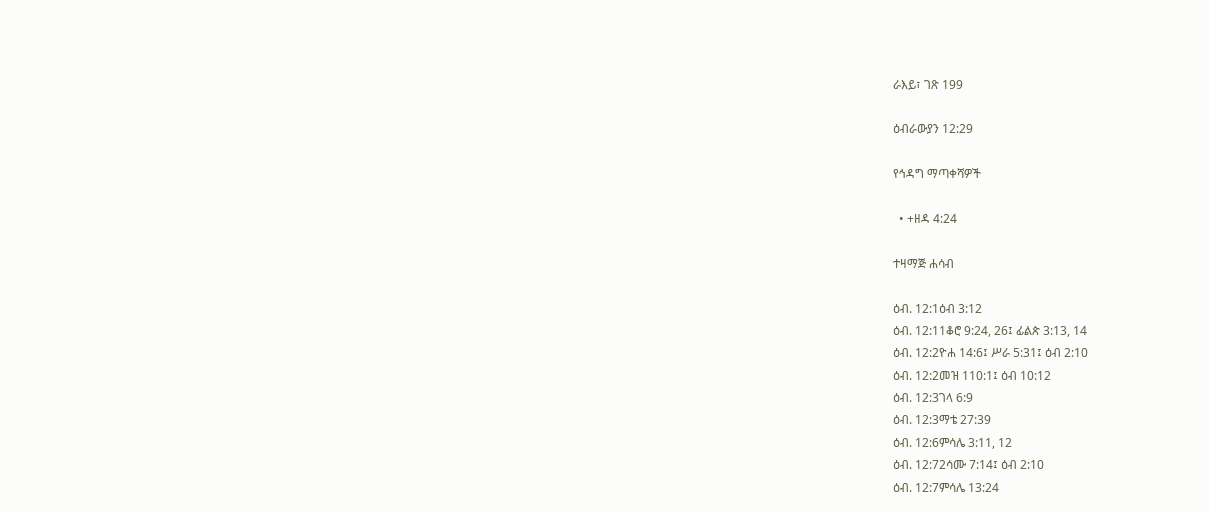ራእይ፣ ገጽ 199

ዕብራውያን 12:29

የኅዳግ ማጣቀሻዎች

  • +ዘዳ 4:24

ተዛማጅ ሐሳብ

ዕብ. 12:1ዕብ 3:12
ዕብ. 12:11ቆሮ 9:24, 26፤ ፊልጵ 3:13, 14
ዕብ. 12:2ዮሐ 14:6፤ ሥራ 5:31፤ ዕብ 2:10
ዕብ. 12:2መዝ 110:1፤ ዕብ 10:12
ዕብ. 12:3ገላ 6:9
ዕብ. 12:3ማቴ 27:39
ዕብ. 12:6ምሳሌ 3:11, 12
ዕብ. 12:72ሳሙ 7:14፤ ዕብ 2:10
ዕብ. 12:7ምሳሌ 13:24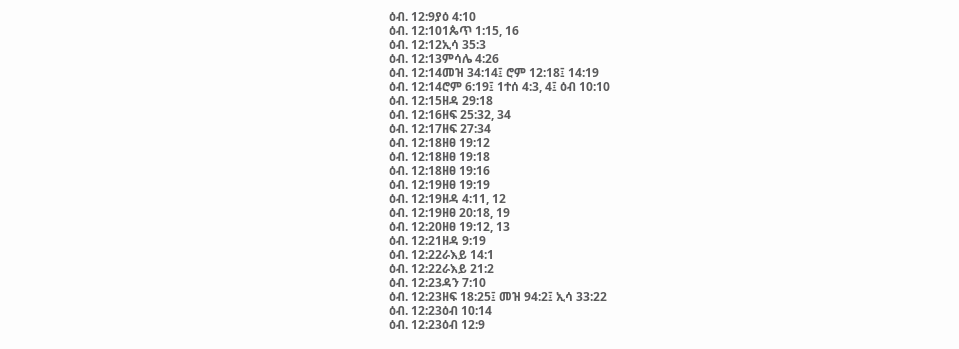ዕብ. 12:9ያዕ 4:10
ዕብ. 12:101ጴጥ 1:15, 16
ዕብ. 12:12ኢሳ 35:3
ዕብ. 12:13ምሳሌ 4:26
ዕብ. 12:14መዝ 34:14፤ ሮም 12:18፤ 14:19
ዕብ. 12:14ሮም 6:19፤ 1ተሰ 4:3, 4፤ ዕብ 10:10
ዕብ. 12:15ዘዳ 29:18
ዕብ. 12:16ዘፍ 25:32, 34
ዕብ. 12:17ዘፍ 27:34
ዕብ. 12:18ዘፀ 19:12
ዕብ. 12:18ዘፀ 19:18
ዕብ. 12:18ዘፀ 19:16
ዕብ. 12:19ዘፀ 19:19
ዕብ. 12:19ዘዳ 4:11, 12
ዕብ. 12:19ዘፀ 20:18, 19
ዕብ. 12:20ዘፀ 19:12, 13
ዕብ. 12:21ዘዳ 9:19
ዕብ. 12:22ራእይ 14:1
ዕብ. 12:22ራእይ 21:2
ዕብ. 12:23ዳን 7:10
ዕብ. 12:23ዘፍ 18:25፤ መዝ 94:2፤ ኢሳ 33:22
ዕብ. 12:23ዕብ 10:14
ዕብ. 12:23ዕብ 12:9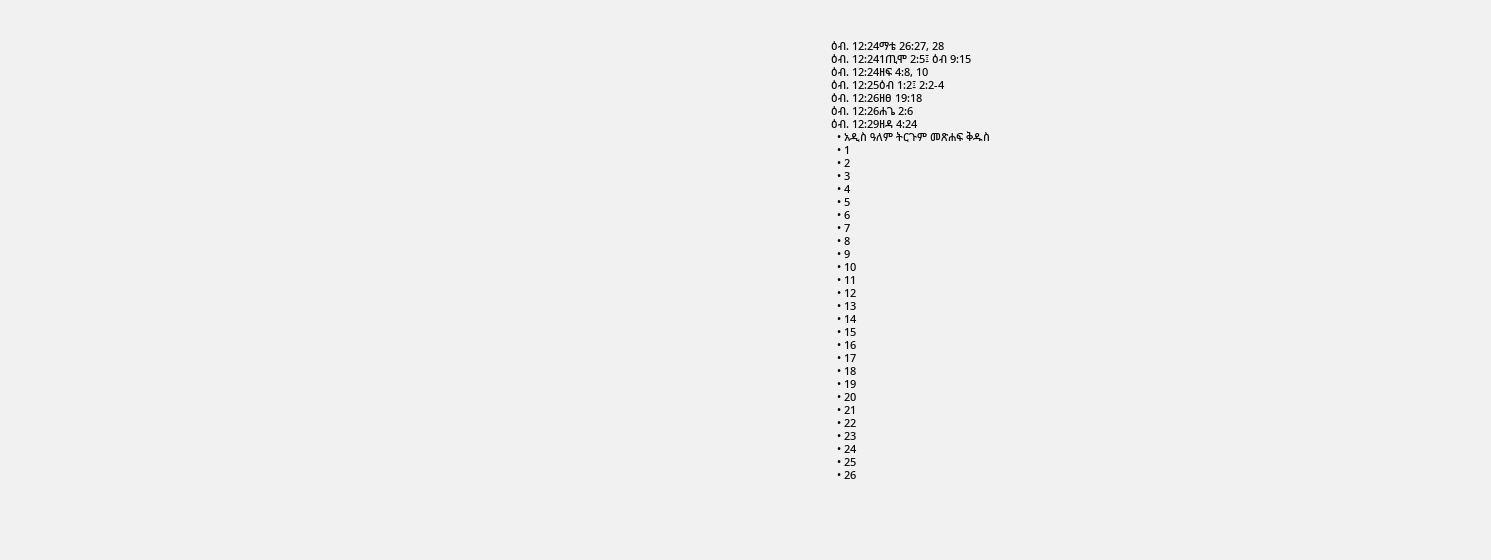ዕብ. 12:24ማቴ 26:27, 28
ዕብ. 12:241ጢሞ 2:5፤ ዕብ 9:15
ዕብ. 12:24ዘፍ 4:8, 10
ዕብ. 12:25ዕብ 1:2፤ 2:2-4
ዕብ. 12:26ዘፀ 19:18
ዕብ. 12:26ሐጌ 2:6
ዕብ. 12:29ዘዳ 4:24
  • አዲስ ዓለም ትርጉም መጽሐፍ ቅዱስ
  • 1
  • 2
  • 3
  • 4
  • 5
  • 6
  • 7
  • 8
  • 9
  • 10
  • 11
  • 12
  • 13
  • 14
  • 15
  • 16
  • 17
  • 18
  • 19
  • 20
  • 21
  • 22
  • 23
  • 24
  • 25
  • 26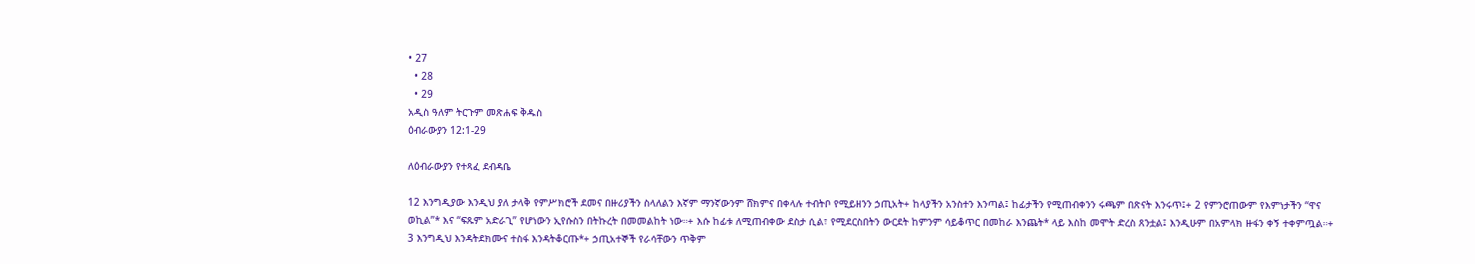• 27
  • 28
  • 29
አዲስ ዓለም ትርጉም መጽሐፍ ቅዱስ
ዕብራውያን 12:1-29

ለዕብራውያን የተጻፈ ደብዳቤ

12 እንግዲያው እንዲህ ያለ ታላቅ የምሥክሮች ደመና በዙሪያችን ስላለልን እኛም ማንኛውንም ሸክምና በቀላሉ ተብትቦ የሚይዘንን ኃጢአት+ ከላያችን አንስተን እንጣል፤ ከፊታችን የሚጠብቀንን ሩጫም በጽናት እንሩጥ፤+ 2 የምንሮጠውም የእምነታችን “ዋና ወኪል”* እና “ፍጹም አድራጊ” የሆነውን ኢየሱስን በትኩረት በመመልከት ነው።+ እሱ ከፊቱ ለሚጠብቀው ደስታ ሲል፣ የሚደርስበትን ውርደት ከምንም ሳይቆጥር በመከራ እንጨት* ላይ እስከ መሞት ድረስ ጸንቷል፤ እንዲሁም በአምላክ ዙፋን ቀኝ ተቀምጧል።+ 3 እንግዲህ እንዳትደክሙና ተስፋ እንዳትቆርጡ*+ ኃጢአተኞች የራሳቸውን ጥቅም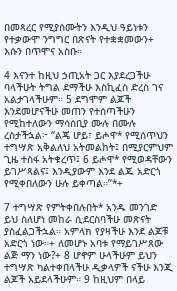በመጻረር የሚያሰሙትን እንዲህ ዓይነቱን የተቃውሞ ንግግር በጽናት የተቋቋመውን+ እሱን በጥሞና አስቡ።

4 እናንተ ከዚህ ኃጢአት ጋር እያደረጋችሁ ባላችሁት ትግል ደማችሁ እስኪፈስ ድረስ ገና አልታገላችሁም። 5 ደግሞም ልጆች እንደመሆናችሁ መጠን የተሰጣችሁን የሚከተለውን ማሳሰቢያ ሙሉ በሙሉ ረስታችኋል፦ “ልጄ ሆይ፣ ይሖዋ* የሚሰጥህን ተግሣጽ አቅልለህ አትመልከት፤ በሚያርምህም ጊዜ ተስፋ አትቁረጥ፤ 6 ይሖዋ* የሚወዳቸውን ይገሥጻልና፤ እንዲያውም እንደ ልጁ አድርጎ የሚቀበለውን ሁሉ ይቀጣል።”*+

7 ተግሣጽ የምትቀበሉበት* አንዱ መንገድ ይህ ስለሆነ መከራ ሲደርስባችሁ መጽናት ያስፈልጋችኋል። አምላክ የያዛችሁ እንደ ልጆቹ አድርጎ ነው።+ ለመሆኑ አባቱ የማይገሥጸው ልጅ ማን ነው?+ 8 ሆኖም ሁላችሁም ይህን ተግሣጽ ካልተቀበላችሁ ዲቃላዎች ናችሁ እንጂ ልጆች አይደላችሁም። 9 ከዚህም በላይ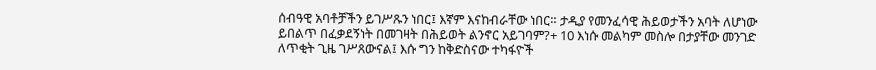ሰብዓዊ አባቶቻችን ይገሥጹን ነበር፤ እኛም እናከብራቸው ነበር። ታዲያ የመንፈሳዊ ሕይወታችን አባት ለሆነው ይበልጥ በፈቃደኝነት በመገዛት በሕይወት ልንኖር አይገባም?+ 10 እነሱ መልካም መስሎ በታያቸው መንገድ ለጥቂት ጊዜ ገሥጸውናል፤ እሱ ግን ከቅድስናው ተካፋዮች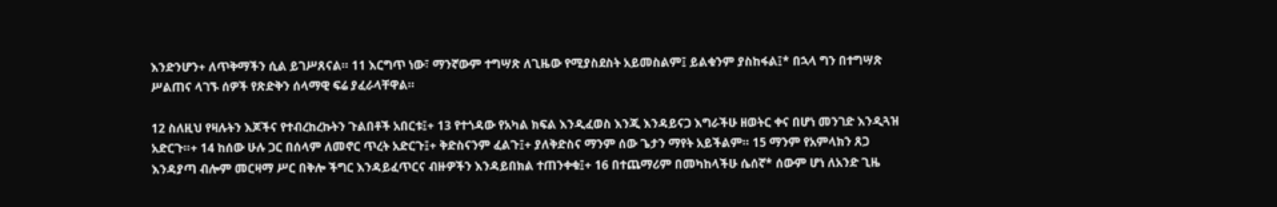እንድንሆን+ ለጥቅማችን ሲል ይገሥጸናል። 11 እርግጥ ነው፣ ማንኛውም ተግሣጽ ለጊዜው የሚያስደስት አይመስልም፤ ይልቁንም ያስከፋል፤* በኋላ ግን በተግሣጽ ሥልጠና ላገኙ ሰዎች የጽድቅን ሰላማዊ ፍሬ ያፈራላቸዋል።

12 ስለዚህ የዛሉትን እጆችና የተብረከረኩትን ጉልበቶች አበርቱ፤+ 13 የተጎዳው የአካል ክፍል እንዲፈወስ እንጂ እንዳይናጋ እግራችሁ ዘወትር ቀና በሆነ መንገድ እንዲጓዝ አድርጉ።+ 14 ከሰው ሁሉ ጋር በሰላም ለመኖር ጥረት አድርጉ፤+ ቅድስናንም ፈልጉ፤+ ያለቅድስና ማንም ሰው ጌታን ማየት አይችልም። 15 ማንም የአምላክን ጸጋ እንዳያጣ ብሎም መርዛማ ሥር በቅሎ ችግር እንዳይፈጥርና ብዙዎችን እንዳይበክል ተጠንቀቁ፤+ 16 በተጨማሪም በመካከላችሁ ሴሰኛ* ሰውም ሆነ ለአንድ ጊዜ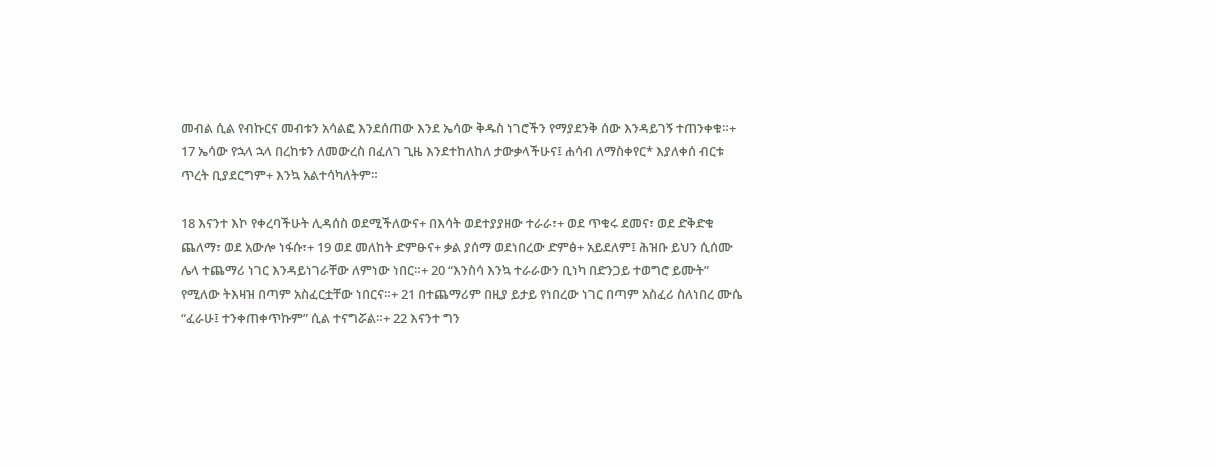መብል ሲል የብኩርና መብቱን አሳልፎ እንደሰጠው እንደ ኤሳው ቅዱስ ነገሮችን የማያደንቅ ሰው እንዳይገኝ ተጠንቀቁ።+ 17 ኤሳው የኋላ ኋላ በረከቱን ለመውረስ በፈለገ ጊዜ እንደተከለከለ ታውቃላችሁና፤ ሐሳብ ለማስቀየር* እያለቀሰ ብርቱ ጥረት ቢያደርግም+ እንኳ አልተሳካለትም።

18 እናንተ እኮ የቀረባችሁት ሊዳሰስ ወደሚችለውና+ በእሳት ወደተያያዘው ተራራ፣+ ወደ ጥቁሩ ደመና፣ ወደ ድቅድቁ ጨለማ፣ ወደ አውሎ ነፋሱ፣+ 19 ወደ መለከት ድምፁና+ ቃል ያሰማ ወደነበረው ድምፅ+ አይደለም፤ ሕዝቡ ይህን ሲሰሙ ሌላ ተጨማሪ ነገር እንዳይነገራቸው ለምነው ነበር።+ 20 “እንስሳ እንኳ ተራራውን ቢነካ በድንጋይ ተወግሮ ይሙት” የሚለው ትእዛዝ በጣም አስፈርቷቸው ነበርና።+ 21 በተጨማሪም በዚያ ይታይ የነበረው ነገር በጣም አስፈሪ ስለነበረ ሙሴ “ፈራሁ፤ ተንቀጠቀጥኩም” ሲል ተናግሯል።+ 22 እናንተ ግን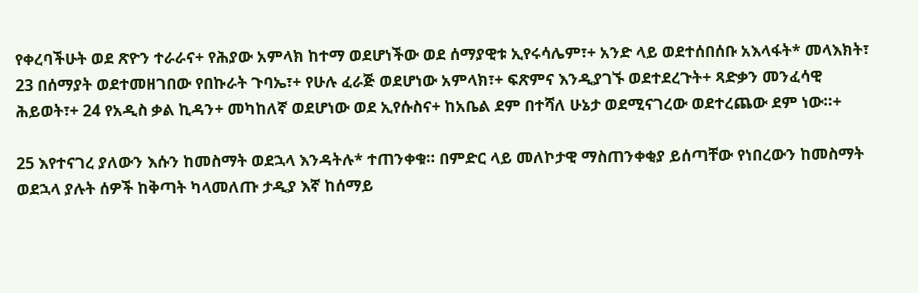የቀረባችሁት ወደ ጽዮን ተራራና+ የሕያው አምላክ ከተማ ወደሆነችው ወደ ሰማያዊቱ ኢየሩሳሌም፣+ አንድ ላይ ወደተሰበሰቡ አእላፋት* መላእክት፣ 23 በሰማያት ወደተመዘገበው የበኩራት ጉባኤ፣+ የሁሉ ፈራጅ ወደሆነው አምላክ፣+ ፍጽምና እንዲያገኙ ወደተደረጉት+ ጻድቃን መንፈሳዊ ሕይወት፣+ 24 የአዲስ ቃል ኪዳን+ መካከለኛ ወደሆነው ወደ ኢየሱስና+ ከአቤል ደም በተሻለ ሁኔታ ወደሚናገረው ወደተረጨው ደም ነው።+

25 እየተናገረ ያለውን እሱን ከመስማት ወደኋላ እንዳትሉ* ተጠንቀቁ። በምድር ላይ መለኮታዊ ማስጠንቀቂያ ይሰጣቸው የነበረውን ከመስማት ወደኋላ ያሉት ሰዎች ከቅጣት ካላመለጡ ታዲያ እኛ ከሰማይ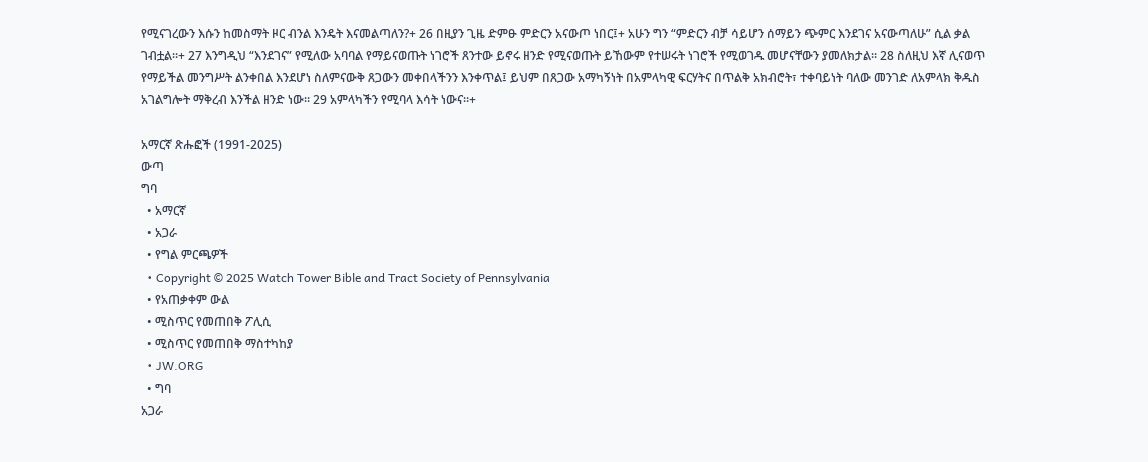የሚናገረውን እሱን ከመስማት ዞር ብንል እንዴት እናመልጣለን?+ 26 በዚያን ጊዜ ድምፁ ምድርን አናውጦ ነበር፤+ አሁን ግን “ምድርን ብቻ ሳይሆን ሰማይን ጭምር እንደገና አናውጣለሁ” ሲል ቃል ገብቷል።+ 27 እንግዲህ “እንደገና” የሚለው አባባል የማይናወጡት ነገሮች ጸንተው ይኖሩ ዘንድ የሚናወጡት ይኸውም የተሠሩት ነገሮች የሚወገዱ መሆናቸውን ያመለክታል። 28 ስለዚህ እኛ ሊናወጥ የማይችል መንግሥት ልንቀበል እንደሆነ ስለምናውቅ ጸጋውን መቀበላችንን እንቀጥል፤ ይህም በጸጋው አማካኝነት በአምላካዊ ፍርሃትና በጥልቅ አክብሮት፣ ተቀባይነት ባለው መንገድ ለአምላክ ቅዱስ አገልግሎት ማቅረብ እንችል ዘንድ ነው። 29 አምላካችን የሚባላ እሳት ነውና።+

አማርኛ ጽሑፎች (1991-2025)
ውጣ
ግባ
  • አማርኛ
  • አጋራ
  • የግል ምርጫዎች
  • Copyright © 2025 Watch Tower Bible and Tract Society of Pennsylvania
  • የአጠቃቀም ውል
  • ሚስጥር የመጠበቅ ፖሊሲ
  • ሚስጥር የመጠበቅ ማስተካከያ
  • JW.ORG
  • ግባ
አጋራ